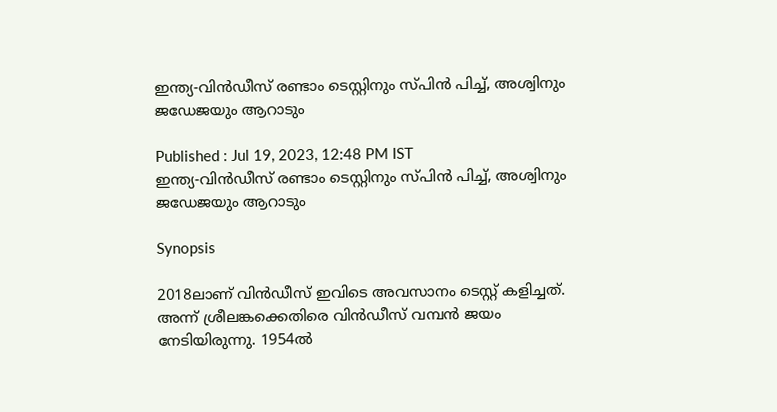ഇന്ത്യ-വിന്‍ഡീസ് രണ്ടാം ടെസ്റ്റിനും സ്പിന്‍ പിച്ച്, അശ്വിനും ജഡേജയും ആറാടും

Published : Jul 19, 2023, 12:48 PM IST
ഇന്ത്യ-വിന്‍ഡീസ് രണ്ടാം ടെസ്റ്റിനും സ്പിന്‍ പിച്ച്, അശ്വിനും ജഡേജയും ആറാടും

Synopsis

2018ലാണ് വിന്‍ഡീസ് ഇവിടെ അവസാനം ടെസ്റ്റ് കളിച്ചത്. അന്ന് ശ്രീലങ്കക്കെതിരെ വിന്‍ഡീസ് വമ്പന്‍ ജയം നേടിയിരുന്നു. 1954ല്‍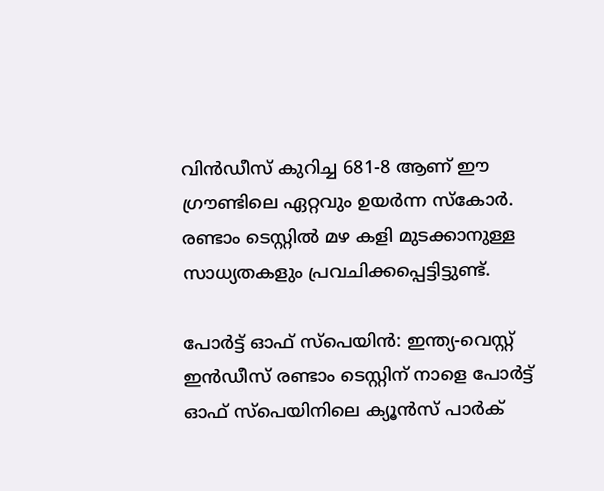വിന്‍ഡീസ് കുറിച്ച 681-8 ആണ് ഈ ഗ്രൗണ്ടിലെ ഏറ്റവും ഉയര്‍ന്ന സ്കോര്‍. രണ്ടാം ടെസ്റ്റില്‍ മഴ കളി മുടക്കാനുള്ള സാധ്യതകളും പ്രവചിക്കപ്പെട്ടിട്ടുണ്ട്.

പോര്‍ട്ട് ഓഫ് സ്പെയിന്‍: ഇന്ത്യ-വെസ്റ്റ് ഇന്‍ഡീസ് രണ്ടാം ടെസ്റ്റിന് നാളെ പോര്‍ട്ട് ഓഫ് സ്പെയിനിലെ ക്യൂന്‍സ് പാര്‍ക്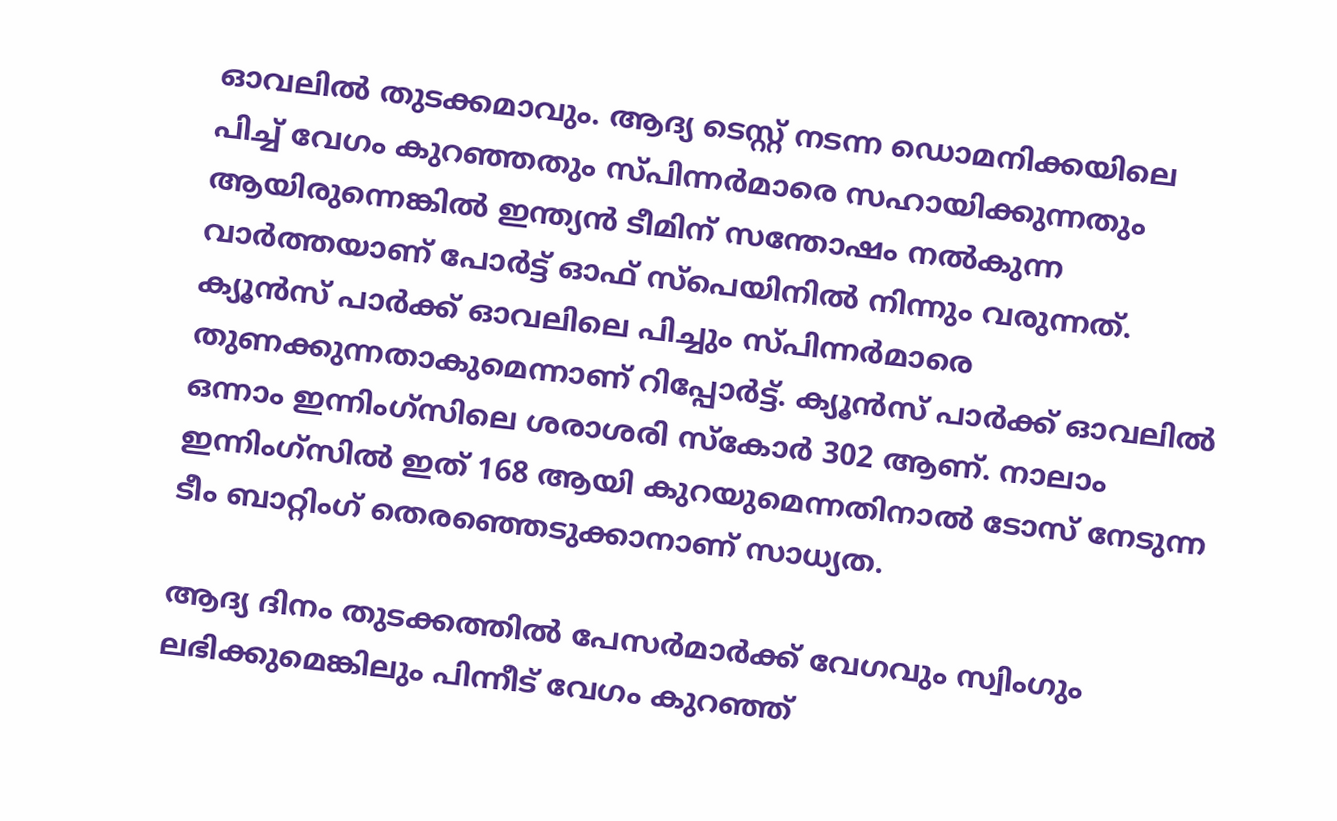ഓവലില്‍ തുടക്കമാവും. ആദ്യ ടെസ്റ്റ് നടന്ന ഡൊമനിക്കയിലെ പിച്ച് വേഗം കുറഞ്ഞതും സ്പിന്നര്‍മാരെ സഹായിക്കുന്നതും ആയിരുന്നെങ്കില്‍ ഇന്ത്യന്‍ ടീമിന് സന്തോഷം നല്‍കുന്ന വാര്‍ത്തയാണ് പോര്‍ട്ട് ഓഫ് സ്പെയിനില്‍ നിന്നും വരുന്നത്. ക്യൂന്‍സ് പാര്‍ക്ക് ഓവലിലെ പിച്ചും സ്പിന്നര്‍മാരെ തുണക്കുന്നതാകുമെന്നാണ് റിപ്പോര്‍ട്ട്. ക്യൂന്‍സ് പാര്‍ക്ക് ഓവലില്‍ ഒന്നാം ഇന്നിംഗ്സിലെ ശരാശരി സ്കോര്‍ 302 ആണ്. നാലാം ഇന്നിംഗ്സില്‍ ഇത് 168 ആയി കുറയുമെന്നതിനാല്‍ ടോസ് നേടുന്ന ടീം ബാറ്റിംഗ് തെരഞ്ഞെടുക്കാനാണ് സാധ്യത.

ആദ്യ ദിനം തുടക്കത്തില്‍ പേസര്‍മാര്‍ക്ക് വേഗവും സ്വിംഗും ലഭിക്കുമെങ്കിലും പിന്നീട് വേഗം കുറഞ്ഞ്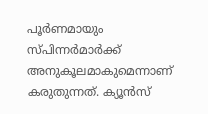പൂര്‍ണമായും സ്പിന്നര്‍മാര്‍ക്ക് അനുകൂലമാകുമെന്നാണ് കരുതുന്നത്. ക്യൂന്‍സ്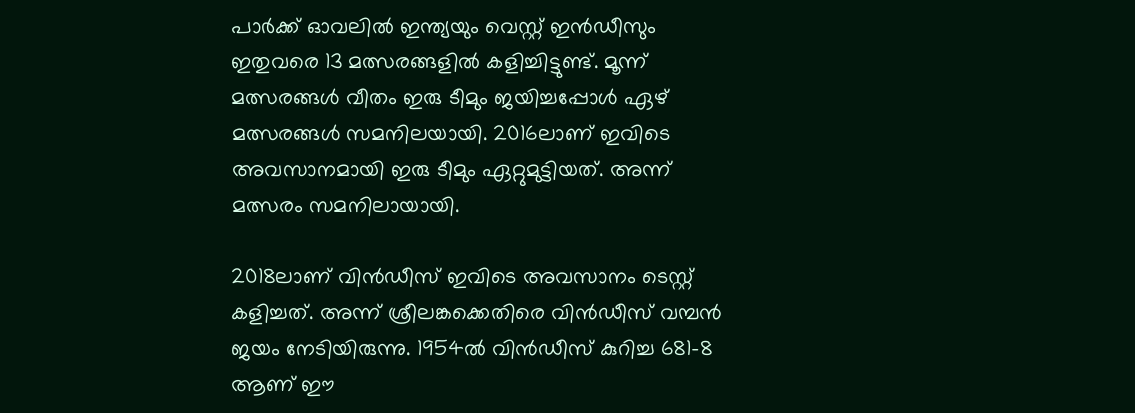പാര്‍ക്ക് ഓവലില്‍ ഇന്ത്യയും വെസ്റ്റ് ഇന്‍ഡീസും ഇതുവരെ 13 മത്സരങ്ങളില്‍ കളിച്ചിട്ടുണ്ട്. മൂന്ന് മത്സരങ്ങള്‍ വീതം ഇരു ടീമും ജയിച്ചപ്പോള്‍ ഏഴ് മത്സരങ്ങള്‍ സമനിലയായി. 2016ലാണ് ഇവിടെ അവസാനമായി ഇരു ടീമും ഏറ്റുമുട്ടിയത്. അന്ന് മത്സരം സമനിലായായി.

2018ലാണ് വിന്‍ഡീസ് ഇവിടെ അവസാനം ടെസ്റ്റ് കളിച്ചത്. അന്ന് ശ്രീലങ്കക്കെതിരെ വിന്‍ഡീസ് വമ്പന്‍ ജയം നേടിയിരുന്നു. 1954ല്‍ വിന്‍ഡീസ് കുറിച്ച 681-8 ആണ് ഈ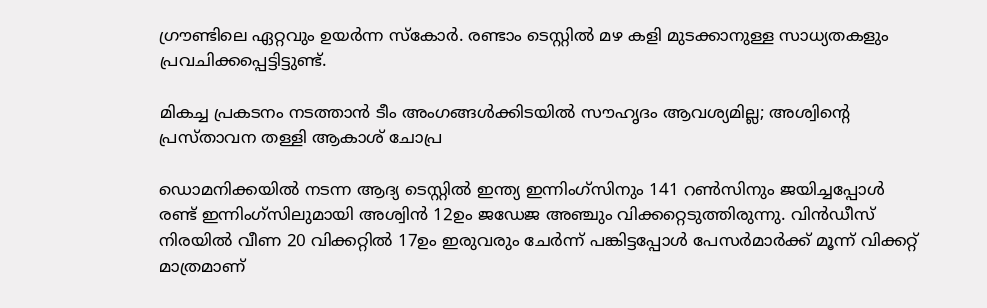ഗ്രൗണ്ടിലെ ഏറ്റവും ഉയര്‍ന്ന സ്കോര്‍. രണ്ടാം ടെസ്റ്റില്‍ മഴ കളി മുടക്കാനുള്ള സാധ്യതകളും പ്രവചിക്കപ്പെട്ടിട്ടുണ്ട്.

മികച്ച പ്രകടനം നടത്താന്‍ ടീം അംഗങ്ങള്‍ക്കിടയില്‍ സൗഹൃദം ആവശ്യമില്ല; അശ്വിന്‍റെ പ്രസ്താവന തള്ളി ആകാശ് ചോപ്ര

ഡൊമനിക്കയില്‍ നടന്ന ആദ്യ ടെസ്റ്റില്‍ ഇന്ത്യ ഇന്നിംഗ്സിനും 141 റണ്‍സിനും ജയിച്ചപ്പോള്‍ രണ്ട് ഇന്നിംഗ്സിലുമായി അശ്വിന്‍ 12ഉം ജഡേജ അഞ്ചും വിക്കറ്റെടുത്തിരുന്നു. വിന്‍ഡീസ് നിരയില്‍ വീണ 20 വിക്കറ്റില്‍ 17ഉം ഇരുവരും ചേര്‍ന്ന് പങ്കിട്ടപ്പോള്‍ പേസര്‍മാര്‍ക്ക് മൂന്ന് വിക്കറ്റ് മാത്രമാണ്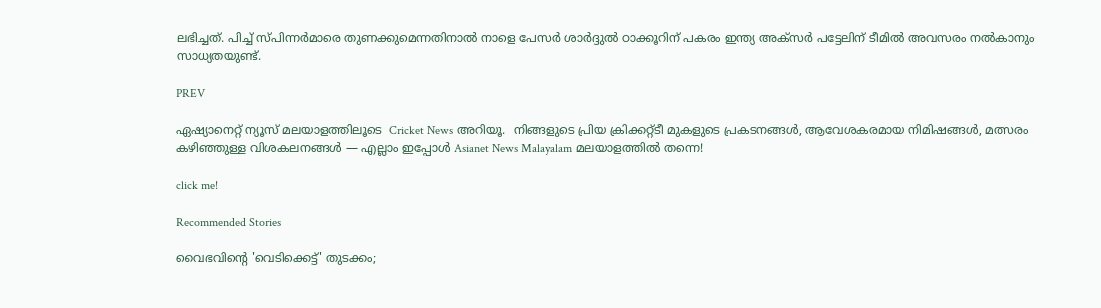ലഭിച്ചത്. പിച്ച് സ്പിന്നര്‍മാരെ തുണക്കുമെന്നതിനാല്‍ നാളെ പേസര്‍ ശാര്‍ദ്ദുല്‍ ഠാക്കൂറിന് പകരം ഇന്ത്യ അക്സര്‍ പട്ടേലിന് ടീമില്‍ അവസരം നല്‍കാനും സാധ്യതയുണ്ട്.

PREV

ഏഷ്യാനെറ്റ് ന്യൂസ് മലയാളത്തിലൂടെ  Cricket News അറിയൂ.  നിങ്ങളുടെ പ്രിയ ക്രിക്കറ്റ്ടീ മുകളുടെ പ്രകടനങ്ങൾ, ആവേശകരമായ നിമിഷങ്ങൾ, മത്സരം കഴിഞ്ഞുള്ള വിശകലനങ്ങൾ — എല്ലാം ഇപ്പോൾ Asianet News Malayalam മലയാളത്തിൽ തന്നെ!

click me!

Recommended Stories

വൈഭവിന്‍റെ 'വെടിക്കെട്ട്' തുടക്കം;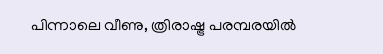പിന്നാലെ വീണു, ത്രിരാഷ്ട്ര പരമ്പരയിൽ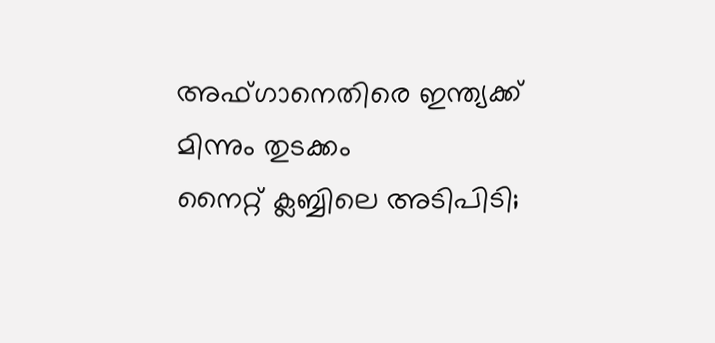അഫ്ഗാനെതിരെ ഇന്ത്യക്ക് മിന്നും തുടക്കം
നൈറ്റ് ക്ലബ്ബിലെ അടിപിടി;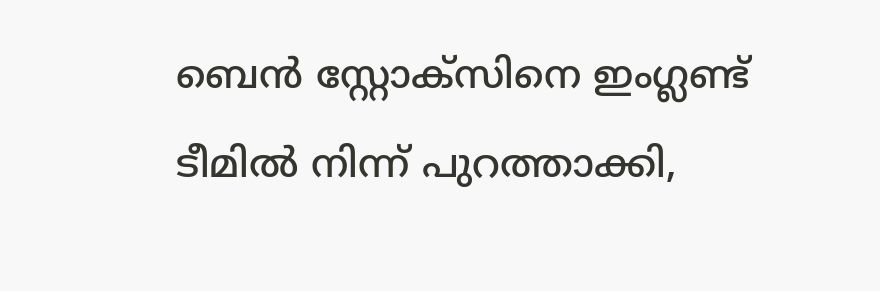ബെൻ സ്റ്റോക്സിനെ ഇംഗ്ലണ്ട് ടീമിൽ നിന്ന് പുറത്താക്കി,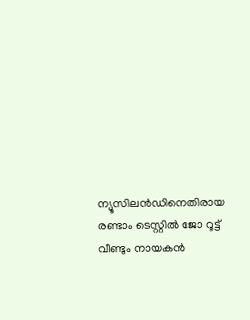ന്യൂസിലന്‍ഡിനെതിരായ രണ്ടാം ടെസ്റ്റിൽ ജോ റൂട്ട് വീണ്ടും നായകൻ